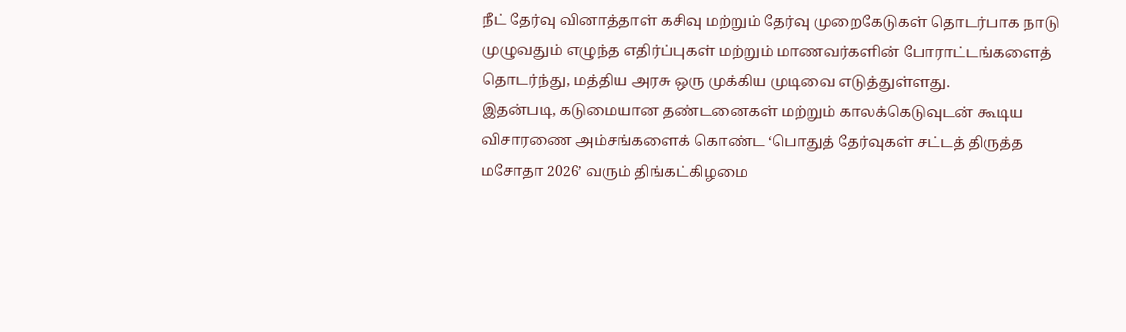நீட் தேர்வு வினாத்தாள் கசிவு மற்றும் தேர்வு முறைகேடுகள் தொடர்பாக நாடு முழுவதும் எழுந்த எதிர்ப்புகள் மற்றும் மாணவர்களின் போராட்டங்களைத் தொடர்ந்து, மத்திய அரசு ஒரு முக்கிய முடிவை எடுத்துள்ளது.
இதன்படி, கடுமையான தண்டனைகள் மற்றும் காலக்கெடுவுடன் கூடிய விசாரணை அம்சங்களைக் கொண்ட ‘பொதுத் தேர்வுகள் சட்டத் திருத்த மசோதா 2026’ வரும் திங்கட்கிழமை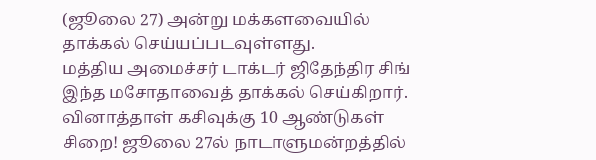(ஜூலை 27) அன்று மக்களவையில் தாக்கல் செய்யப்படவுள்ளது.
மத்திய அமைச்சர் டாக்டர் ஜிதேந்திர சிங் இந்த மசோதாவைத் தாக்கல் செய்கிறார்.
வினாத்தாள் கசிவுக்கு 10 ஆண்டுகள் சிறை! ஜூலை 27ல் நாடாளுமன்றத்தில்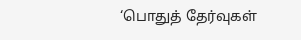‘பொதுத் தேர்வுகள்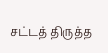சட்டத் திருத்த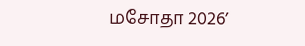மசோதா 2026’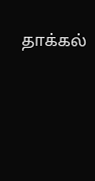தாக்கல்